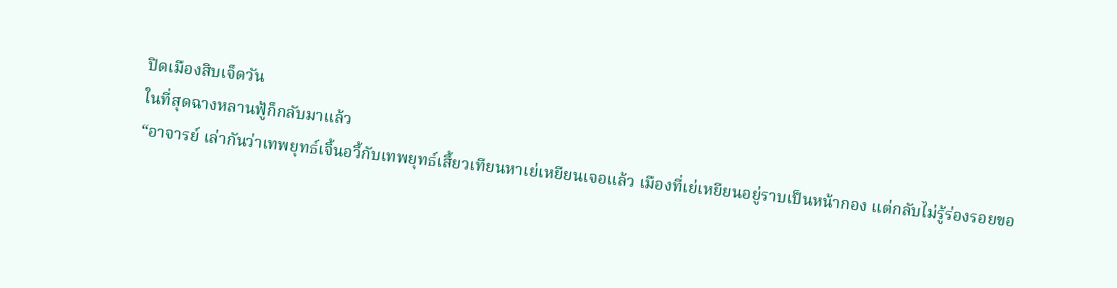ปิดเมืองสิบเจ็ดวัน
ในที่สุดฉางหลานฟู้ก็กลับมาแล้ว
“อาจารย์ เล่ากันว่าเทพยุทธ์เจิ้นอวี้กับเทพยุทธ์เสี้ยวเทียนหาเย่เหยียนเจอแล้ว เมืองที่เย่เหยียนอยู่ราบเป็นหน้ากอง แต่กลับไม่รู้ร่องรอยขอ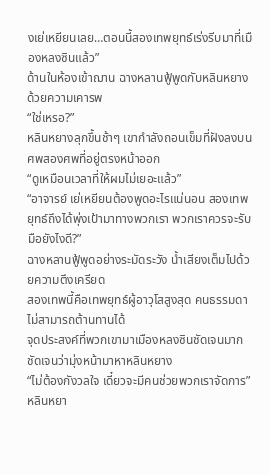งเย่เหยียนเลย…ตอนนี้สองเทพยุทธ์เร่งรีบมาที่เมืองหลงซินแล้ว”
ด้านในห้องเข้าฌาน ฉางหลานฟู้พูดกับหลินหยางด้วยความเคารพ
“ใช่เหรอ?”
หลินหยางลุกขึ้นช้าๆ เขากำลังถอนเข็มที่ฝังลงบนศพสองศพที่อยู่ตรงหน้าออก
“ดูเหมือนเวลาที่ให้ผมไม่เยอะแล้ว”
“อาจารย์ เย่เหยียนต้องพูดอะไรแน่นอน สองเทพยุทธ์ถึงได้พุ่งเป้ามาทางพวกเรา พวกเราควรจะรับมือยังไงดี?”
ฉางหลานฟู้พูดอย่างระมัดระวัง น้ำเสียงเต็มไปด้วยความตึงเครียด
สองเทพนี้คือเทพยุทธ์ผู้อาวุโสสูงสุด คนธรรมดาไม่สามารถต้านทานได้
จุดประสงค์ที่พวกเขามาเมืองหลงซินชัดเจนมาก ชัดเจนว่ามุ่งหน้ามาหาหลินหยาง
“ไม่ต้องกังวลใจ เดี๋ยวจะมีคนช่วยพวกเราจัดการ”
หลินหยา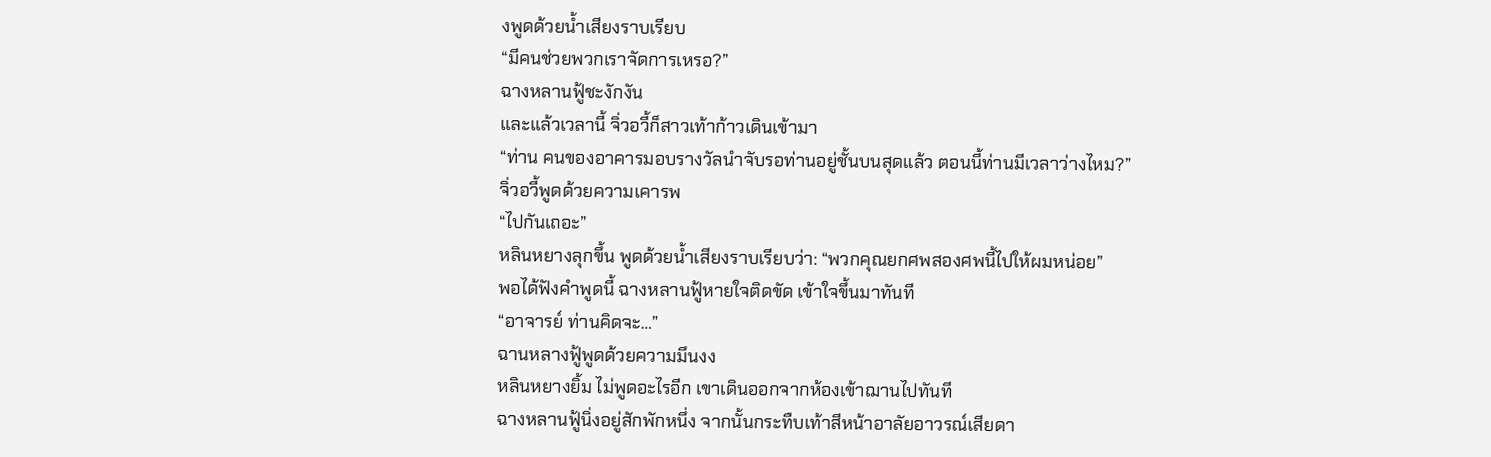งพูดด้วยน้ำเสียงราบเรียบ
“มีคนช่วยพวกเราจัดการเหรอ?”
ฉางหลานฟู้ชะงักงัน
และแล้วเวลานี้ จิ่วอวี้ก็สาวเท้าก้าวเดินเข้ามา
“ท่าน คนของอาคารมอบรางวัลนำจับรอท่านอยู่ชั้นบนสุดแล้ว ตอนนี้ท่านมีเวลาว่างไหม?”
จิ่วอวี้พูดด้วยความเคารพ
“ไปกันเถอะ”
หลินหยางลุกขึ้น พูดด้วยน้ำเสียงราบเรียบว่า: “พวกคุณยกศพสองศพนี้ไปให้ผมหน่อย”
พอได้ฟังคำพูดนี้ ฉางหลานฟู้หายใจติดขัด เข้าใจขึ้นมาทันที
“อาจารย์ ท่านคิดจะ…”
ฉานหลางฟู้พูดด้วยความมึนงง
หลินหยางยิ้ม ไม่พูดอะไรอีก เขาเดินออกจากห้องเข้าฌานไปทันที
ฉางหลานฟู้นิ่งอยู่สักพักหนึ่ง จากนั้นกระทืบเท้าสีหน้าอาลัยอาวรณ์เสียดา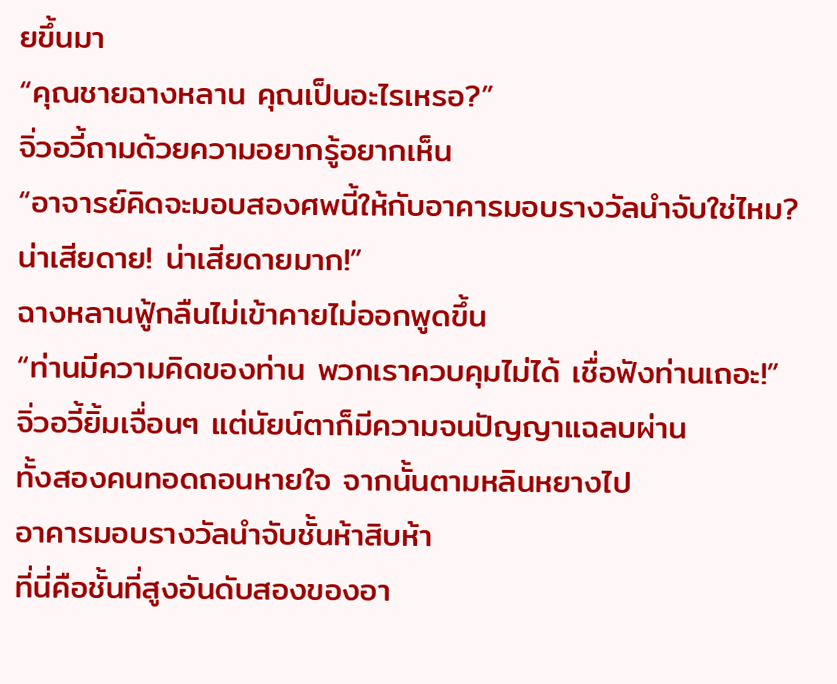ยขึ้นมา
“คุณชายฉางหลาน คุณเป็นอะไรเหรอ?”
จิ่วอวี้ถามด้วยความอยากรู้อยากเห็น
“อาจารย์คิดจะมอบสองศพนี้ให้กับอาคารมอบรางวัลนำจับใช่ไหม? น่าเสียดาย! น่าเสียดายมาก!”
ฉางหลานฟู้กลืนไม่เข้าคายไม่ออกพูดขึ้น
“ท่านมีความคิดของท่าน พวกเราควบคุมไม่ได้ เชื่อฟังท่านเถอะ!”
จิ่วอวี้ยิ้มเจื่อนๆ แต่นัยน์ตาก็มีความจนปัญญาแฉลบผ่าน
ทั้งสองคนทอดถอนหายใจ จากนั้นตามหลินหยางไป
อาคารมอบรางวัลนำจับชั้นห้าสิบห้า
ที่นี่คือชั้นที่สูงอันดับสองของอา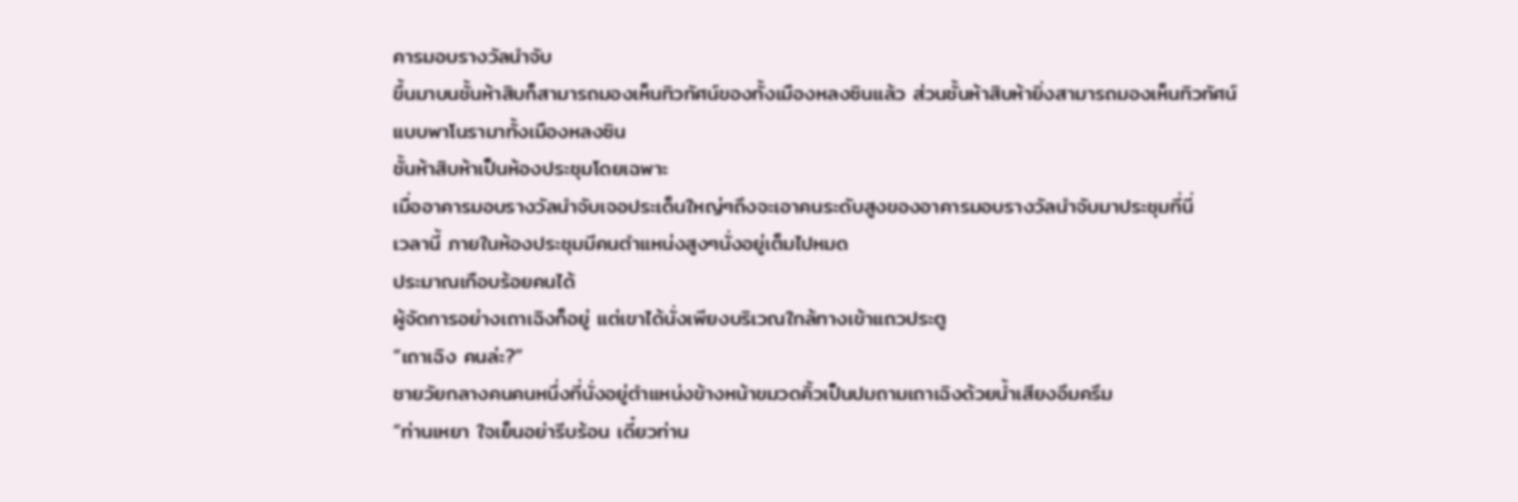คารมอบรางวัลนำจับ
ขึ้นมาบนชั้นห้าสิบก็สามารถมองเห็นทิวทัศน์ของทั้งเมืองหลงซินแล้ว ส่วนชั้นห้าสิบห้ายิ่งสามารถมองเห็นทิวทัศน์แบบพาโนรามาทั้งเมืองหลงซิน
ชั้นห้าสิบห้าเป็นห้องประชุมโดยเฉพาะ
เมื่ออาคารมอบรางวัลนำจับเจอประเด็นใหญ่ๆถึงจะเอาคนระดับสูงของอาคารมอบรางวัลนำจับมาประชุมที่นี่
เวลานี้ ภายในห้องประชุมมีคนตำแหน่งสูงๆนั่งอยู่เต็มไปหมด
ประมาณเกือบร้อยคนได้
ผู้จัดการอย่างเถาเฉิงก็อยู่ แต่เขาได้นั่งเพียงบริเวณใกล้ทางเข้าแถวประตู
“เถาเฉิง คนล่ะ?”
ชายวัยกลางคนคนหนึ่งที่นั่งอยู่ตำแหน่งข้างหน้าขมวดคิ้วเป็นปมถามเถาเฉิงด้วยน้ำเสียงอึมครึม
“ท่านเหยา ใจเย็นอย่ารีบร้อน เดี๋ยวท่าน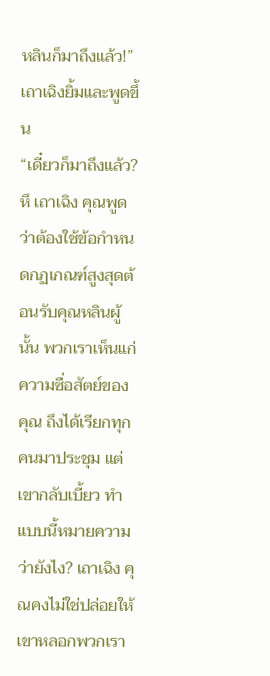หลินก็มาถึงแล้ว!”
เถาเฉิงยิ้มและพูดขึ้น
“เดี๋ยวก็มาถึงแล้ว? หึ เถาเฉิง คุณพูดว่าต้องใช้ข้อกำหนดกฏเกณฑ์สูงสุดต้อนรับคุณหลินผู้นั้น พวกเราเห็นแก่ความซื่อสัตย์ของคุณ ถึงได้เรียกทุกคนมาประชุม แต่เขากลับเบี้ยว ทำแบบนี้หมายความว่ายังไง? เถาเฉิง คุณคงไม่ใช่ปล่อยให้เขาหลอกพวกเรา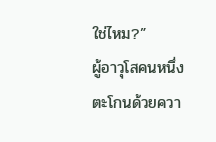ใช่ไหม?”
ผู้อาวุโสคนหนึ่งตะโกนด้วยควา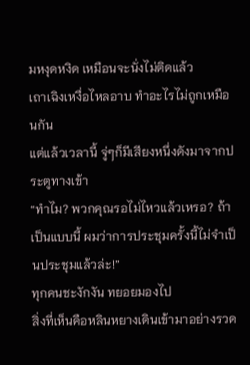มหงุดหงิด เหมือนจะนั่งไม่ติดแล้ว
เถาเฉิงเหงื่อไหลอาบ ทำอะไรไม่ถูกเหมือนกัน
แต่แล้วเวลานี้ จู่ๆก็มีเสียงหนึ่งดังมาจากประตูทางเข้า
“ทำไม? พวกคุณรอไม่ไหวแล้วเหรอ? ถ้าเป็นแบบนี้ ผมว่าการประชุมครั้งนี้ไม่จำเป็นประชุมแล้วล่ะ!”
ทุกคนชะงักงัน ทยอยมองไป
สิ่งที่เห็นคือหลินหยางเดินเข้ามาอย่างรวด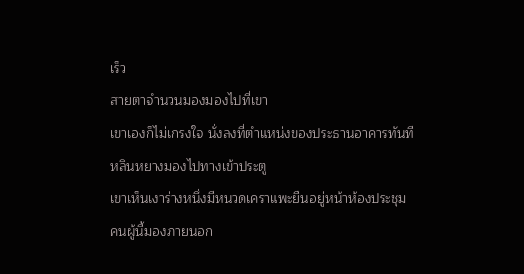เร็ว
สายตาจำนวนมองมองไปที่เขา
เขาเองก็ไม่เกรงใจ นั่งลงที่ตำแหน่งของประธานอาคารทันที
หลินหยางมองไปทางเข้าประตู
เขาเห็นเงาร่างหนึ่งมีหนวดเคราแพะยืนอยู่หน้าห้องประชุม
คนผู้นี้มองภายนอก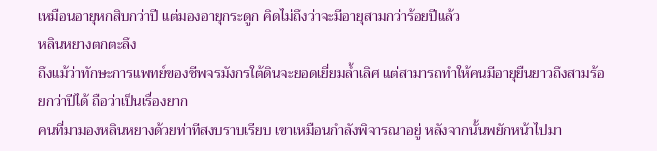เหมือนอายุหกสิบกว่าปี แต่มองอายุกระดูก คิดไม่ถึงว่าจะมีอายุสามกว่าร้อยปีแล้ว
หลินหยางตกตะลึง
ถึงแม้ว่าทักษะการแพทย์ของชีพจรมังกรใต้ดินจะยอดเยี่ยมล้ำเลิศ แต่สามารถทำให้คนมีอายุยืนยาวถึงสามร้อยกว่าปีได้ ถือว่าเป็นเรื่องยาก
คนที่มามองหลินหยางด้วยท่าทีสงบราบเรียบ เขาเหมือนกำลังพิจารณาอยู่ หลังจากนั้นพยักหน้าไปมา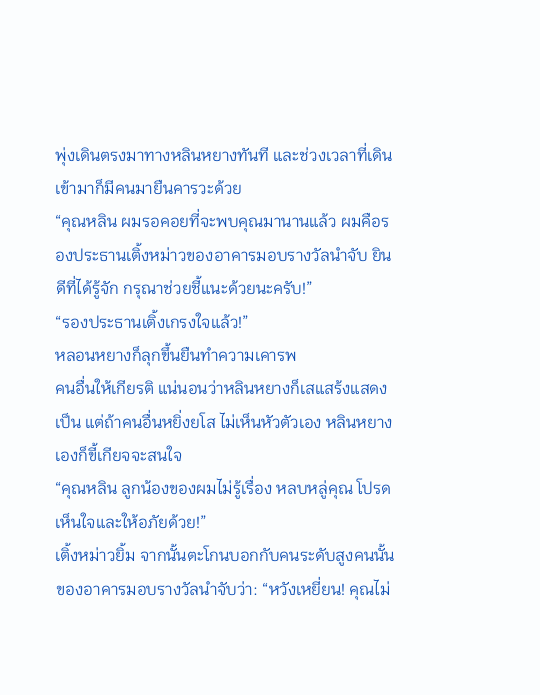พุ่งเดินตรงมาทางหลินหยางทันที และช่วงเวลาที่เดินเข้ามาก็มีคนมายืนคารวะด้วย
“คุณหลิน ผมรอคอยที่จะพบคุณมานานแล้ว ผมคือรองประธานเติ้งหม่าวของอาคารมอบรางวัลนำจับ ยินดีที่ได้รู้จัก กรุณาช่วยชี้แนะด้วยนะครับ!”
“รองประธานเติ้งเกรงใจแล้ว!”
หลอนหยางก็ลุกขึ้นยืนทำความเคารพ
คนอื่นให้เกียรติ แน่นอนว่าหลินหยางก็เสแสร้งแสดงเป็น แต่ถ้าคนอื่นหยิ่งยโส ไม่เห็นหัวตัวเอง หลินหยางเองก็ขี้เกียจจะสนใจ
“คุณหลิน ลูกน้องของผมไม่รู้เรื่อง หลบหลู่คุณ โปรดเห็นใจและให้อภัยด้วย!”
เติ้งหม่าวยิ้ม จากนั้นตะโกนบอกกับคนระดับสูงคนนั้นของอาคารมอบรางวัลนำจับว่า: “หวังเหยี่ยน! คุณไม่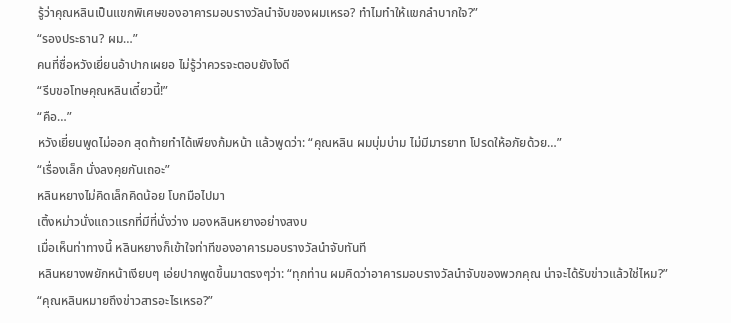รู้ว่าคุณหลินเป็นแขกพิเศษของอาคารมอบรางวัลนำจับของผมเหรอ? ทำไมทำให้แขกลำบากใจ?”
“รองประธาน? ผม…”
คนที่ชื่อหวังเยี่ยนอ้าปากเผยอ ไม่รู้ว่าควรจะตอบยังไงดี
“รีบขอโทษคุณหลินเดี๋ยวนี้!”
“คือ…”
หวังเยี่ยนพูดไม่ออก สุดท้ายทำได้เพียงก้มหน้า แล้วพูดว่า: “คุณหลิน ผมบุ่มบ่าม ไม่มีมารยาท โปรดให้อภัยด้วย…”
“เรื่องเล็ก นั่งลงคุยกันเถอะ”
หลินหยางไม่คิดเล็กคิดน้อย โบกมือไปมา
เติ้งหม่าวนั่งแถวแรกที่มีที่นั่งว่าง มองหลินหยางอย่างสงบ
เมื่อเห็นท่าทางนี้ หลินหยางก็เข้าใจท่าทีของอาคารมอบรางวัลนำจับทันที
หลินหยางพยักหน้าเงียบๆ เอ่ยปากพูดขึ้นมาตรงๆว่า: “ทุกท่าน ผมคิดว่าอาคารมอบรางวัลนำจับของพวกคุณ น่าจะได้รับข่าวแล้วใช่ไหม?”
“คุณหลินหมายถึงข่าวสารอะไรเหรอ?”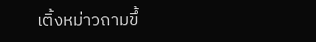เติ้งหม่าวถามขึ้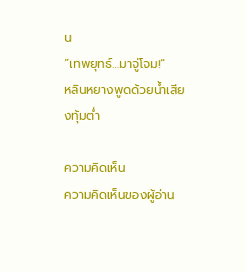น
“เทพยุทธ์…มาจู่โจม!”
หลินหยางพูดด้วยน้ำเสียงทุ้มต่ำ

ความคิดเห็น
ความคิดเห็นของผู้อ่าน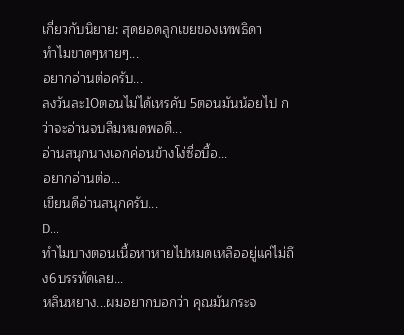เกี่ยวกับนิยาย: สุดยอดลูกเขยของเทพธิดา
ทำไมขาดๆหายๆ...
อยากอ่านต่อครับ...
ลงวันละ10ตอนไม่ได้เหรคับ 5ตอนมันน้อยไป กว่าจะอ่านจบลืมหมดพอดี...
อ่านสนุกนางเอกค่อนข้างโง่ซื่อบื้อ...
อยากอ่านต่อ...
เขียนดีอ่านสนุกครับ...
D...
ทำไมบางตอนเนื้อหาหายไปหมดเหลืออยู่แค่ไม่ถึง6บรรทัดเลย...
หลินหยาง...ผมอยากบอกว่า คุณมันกระจ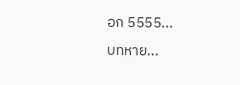อก 5555...
บทหาย...